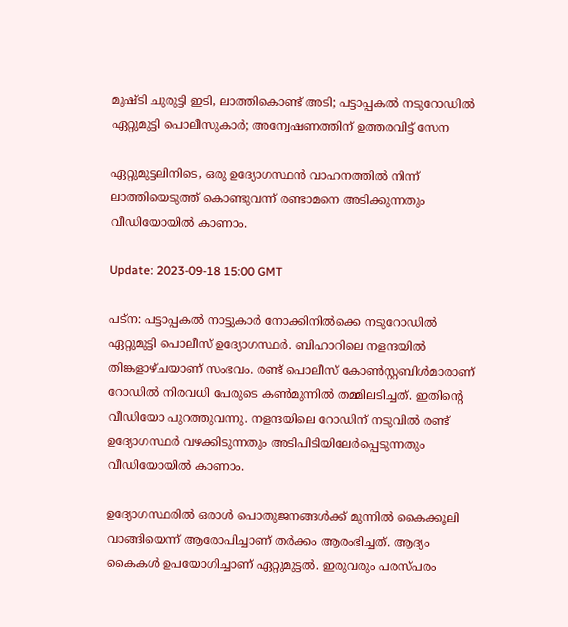മുഷ്ടി ചുരുട്ടി ഇടി, ലാത്തികൊണ്ട് അടി; പട്ടാപ്പകൽ നടുറോഡിൽ ഏറ്റുമുട്ടി പൊലീസുകാർ; അന്വേഷണത്തിന് ഉത്തരവിട്ട് സേന

ഏറ്റുമുട്ടലിനിടെ, ഒരു ഉദ്യോഗസ്ഥൻ വാഹനത്തിൽ നിന്ന് ലാത്തിയെടുത്ത് കൊണ്ടുവന്ന് രണ്ടാമനെ അടിക്കുന്നതും വീഡിയോയിൽ കാണാം.

Update: 2023-09-18 15:00 GMT

പട്ന: പട്ടാപ്പകൽ നാട്ടുകാർ നോക്കിനിൽക്കെ നടുറോഡിൽ ഏറ്റുമുട്ടി പൊലീസ് ഉദ്യോഗസ്ഥർ. ബിഹാറിലെ നളന്ദയിൽ തിങ്കളാഴ്ചയാണ് സംഭവം. രണ്ട് പൊലീസ് കോൺസ്റ്റബിൾമാരാണ് റോഡിൽ നിരവധി പേരുടെ കൺമുന്നിൽ തമ്മിലടിച്ചത്. ഇതിന്റെ വീഡിയോ പുറത്തുവന്നു. നളന്ദയിലെ റോഡിന് നടുവിൽ രണ്ട് ഉദ്യോഗസ്ഥർ വഴക്കിടുന്നതും അടിപിടിയിലേർപ്പെടുന്നതും വീഡിയോയിൽ കാണാം.

ഉദ്യോഗസ്ഥരിൽ ഒരാൾ പൊതുജനങ്ങൾക്ക് മുന്നിൽ കൈക്കൂലി വാങ്ങിയെന്ന് ആരോപിച്ചാണ് തർക്കം ആരംഭിച്ചത്. ആദ്യം കൈകൾ ഉപയോഗിച്ചാണ് ഏറ്റുമുട്ടൽ. ഇരുവരും പരസ്പരം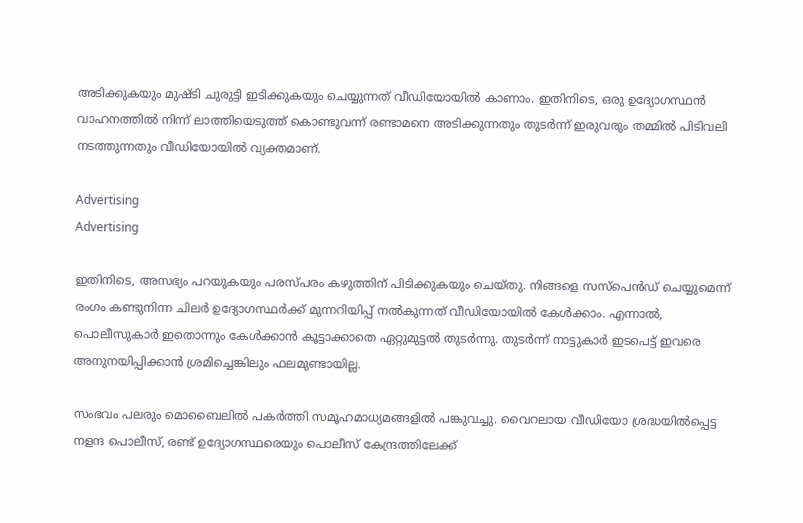അടിക്കുകയും മുഷ്ടി ചുരുട്ടി ഇടിക്കുകയും ചെയ്യുന്നത് വീഡിയോയിൽ കാണാം. ഇതിനിടെ, ഒരു ഉദ്യോഗസ്ഥൻ വാഹനത്തിൽ നിന്ന് ലാത്തിയെടുത്ത് കൊണ്ടുവന്ന് രണ്ടാമനെ അടിക്കുന്നതും തുടർന്ന് ഇരുവരും തമ്മിൽ പിടിവലി നടത്തുന്നതും വീഡിയോയിൽ വ്യക്തമാണ്.

Advertising
Advertising

ഇതിനിടെ, അസഭ്യം പറയുകയും പരസ്പരം കഴുത്തിന് പിടിക്കുകയും ചെയ്തു. നിങ്ങളെ സസ്‌പെൻഡ് ചെയ്യുമെന്ന് രംഗം കണ്ടുനിന്ന ചിലർ ഉദ്യോഗസ്ഥർക്ക് മുന്നറിയിപ്പ് നൽകുന്നത് വീഡിയോയിൽ കേൾക്കാം. എന്നാൽ, പൊലീസുകാർ ഇതൊന്നും കേൾക്കാൻ കൂട്ടാക്കാതെ ഏറ്റുമുട്ടൽ തുടർന്നു. തുടർന്ന് നാട്ടുകാർ ഇടപെട്ട് ഇവരെ അനുനയിപ്പിക്കാൻ ശ്രമിച്ചെങ്കിലും ഫലമുണ്ടായില്ല.

സംഭവം പലരും മൊബൈലിൽ പകർത്തി സമൂഹമാധ്യമങ്ങളിൽ പങ്കുവച്ചു. വൈറലായ വീഡിയോ ശ്രദ്ധയിൽപ്പെട്ട നളന്ദ പൊലീസ്, രണ്ട് ഉദ്യോഗസ്ഥരെയും പൊലീസ് കേന്ദ്രത്തിലേക്ക്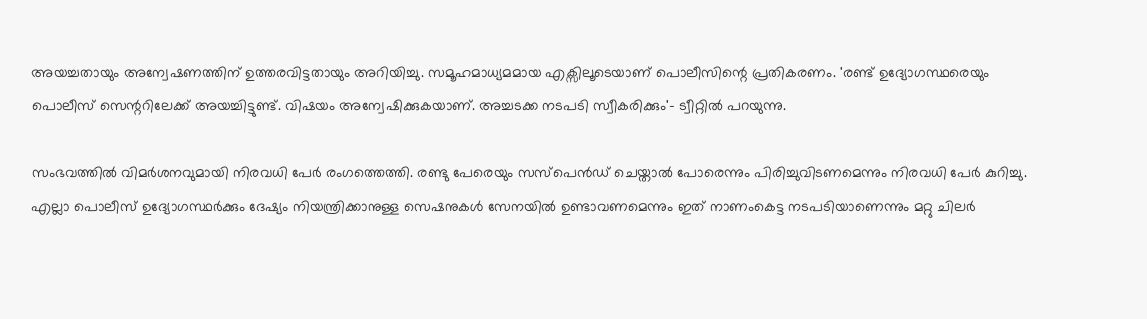അയച്ചതായും അന്വേഷണത്തിന് ഉത്തരവിട്ടതായും അറിയിച്ചു. സമൂഹമാധ്യമമായ എക്സിലൂടെയാണ് പൊലീസിന്റെ പ്രതികരണം. 'രണ്ട് ഉദ്യോഗസ്ഥരെയും പൊലീസ് സെന്ററിലേക്ക് അയച്ചിട്ടുണ്ട്. വിഷയം അന്വേഷിക്കുകയാണ്. അച്ചടക്ക നടപടി സ്വീകരിക്കും'- ട്വീറ്റിൽ പറയുന്നു.

സംഭവത്തിൽ വിമർശനവുമായി നിരവധി പേർ രംഗത്തെത്തി. രണ്ടു പേരെയും സസ്പെൻഡ് ചെയ്താൽ പോരെന്നും പിരിച്ചുവിടണമെന്നും നിരവധി പേർ കുറിച്ചു. എല്ലാ പൊലീസ് ഉദ്യോഗസ്ഥർക്കും ദേഷ്യം നിയന്ത്രിക്കാനുള്ള സെഷനുകൾ സേനയിൽ ഉണ്ടാവണമെന്നും ഇത് നാണംകെട്ട നടപടിയാണെന്നും മറ്റു ചിലർ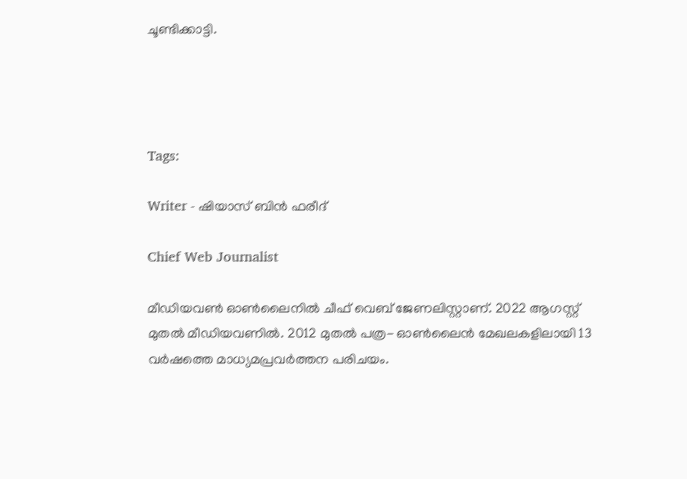ചൂണ്ടിക്കാട്ടി.




Tags:

Writer - ഷിയാസ് ബിന്‍ ഫരീദ്

Chief Web Journalist

മീഡിയവണ്‍ ഓണ്‍ലൈനില്‍ ചീഫ് വെബ് ജേണലിസ്റ്റാണ്. 2022 ആഗസ്റ്റ് മുതല്‍ മീഡിയവണില്‍. 2012 മുതല്‍ പത്ര- ഓണ്‍ലൈന്‍ മേഖലകളിലായി 13 വര്‍ഷത്തെ മാധ്യമപ്രവര്‍ത്തന പരിചയം.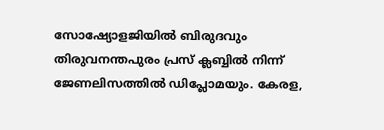സോഷ്യോളജിയില്‍ ബിരുദവും തിരുവനന്തപുരം പ്രസ് ക്ലബ്ബില്‍ നിന്ന് ജേണലിസത്തില്‍ ഡിപ്ലോമയും. കേരള,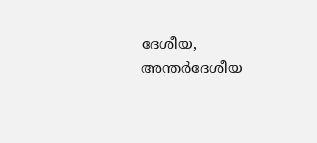ദേശീയ, അന്തര്‍ദേശീയ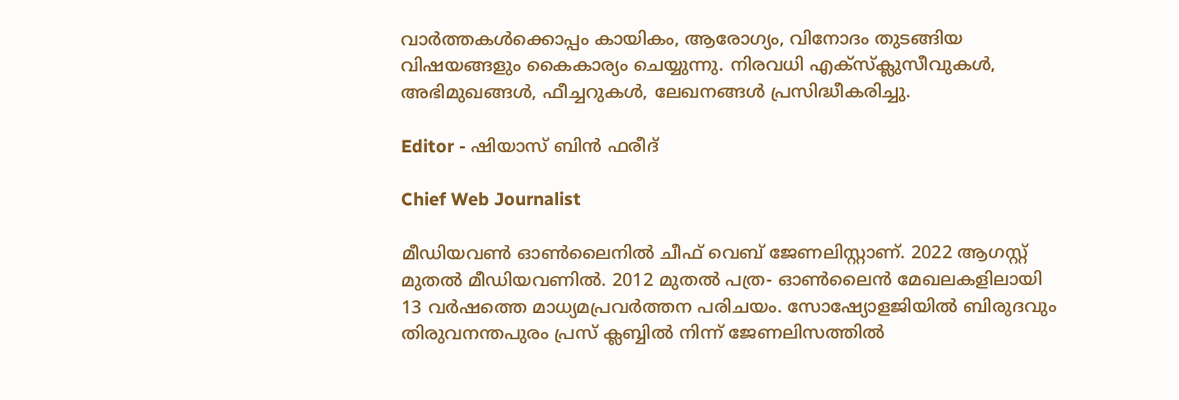വാര്‍ത്തകള്‍ക്കൊപ്പം കായികം, ആരോഗ്യം, വിനോദം തുടങ്ങിയ വിഷയങ്ങളും കൈകാര്യം ചെയ്യുന്നു. നിരവധി എക്സ്ക്ലുസീവുകള്‍, അഭിമുഖങ്ങള്‍, ഫീച്ചറുകള്‍, ലേഖനങ്ങള്‍ പ്രസിദ്ധീകരിച്ചു.

Editor - ഷിയാസ് ബിന്‍ ഫരീദ്

Chief Web Journalist

മീഡിയവണ്‍ ഓണ്‍ലൈനില്‍ ചീഫ് വെബ് ജേണലിസ്റ്റാണ്. 2022 ആഗസ്റ്റ് മുതല്‍ മീഡിയവണില്‍. 2012 മുതല്‍ പത്ര- ഓണ്‍ലൈന്‍ മേഖലകളിലായി 13 വര്‍ഷത്തെ മാധ്യമപ്രവര്‍ത്തന പരിചയം. സോഷ്യോളജിയില്‍ ബിരുദവും തിരുവനന്തപുരം പ്രസ് ക്ലബ്ബില്‍ നിന്ന് ജേണലിസത്തില്‍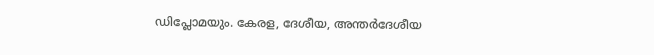ഡിപ്ലോമയും. കേരള, ദേശീയ, അന്തര്‍ദേശീയ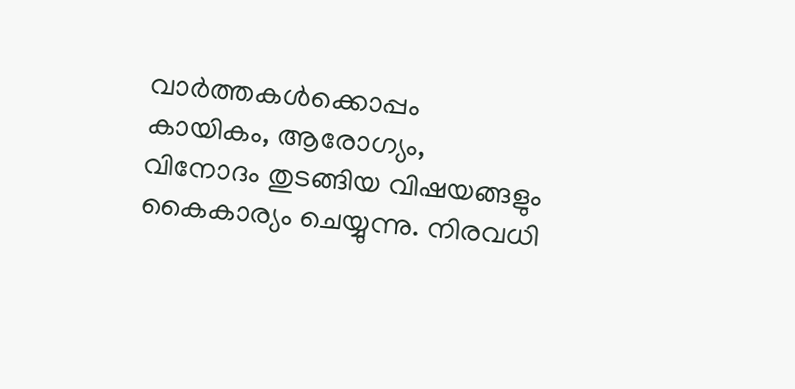വാര്‍ത്തകള്‍ക്കൊപ്പം കായികം, ആരോഗ്യം, വിനോദം തുടങ്ങിയ വിഷയങ്ങളും കൈകാര്യം ചെയ്യുന്നു. നിരവധി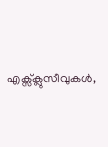എക്സ്ക്ലുസീവുകള്‍,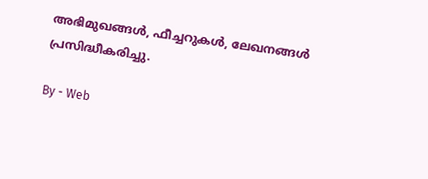അഭിമുഖങ്ങള്‍, ഫീച്ചറുകള്‍, ലേഖനങ്ങള്‍ പ്രസിദ്ധീകരിച്ചു.

By - Web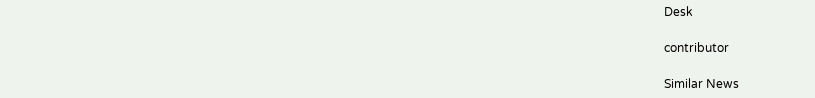Desk

contributor

Similar News